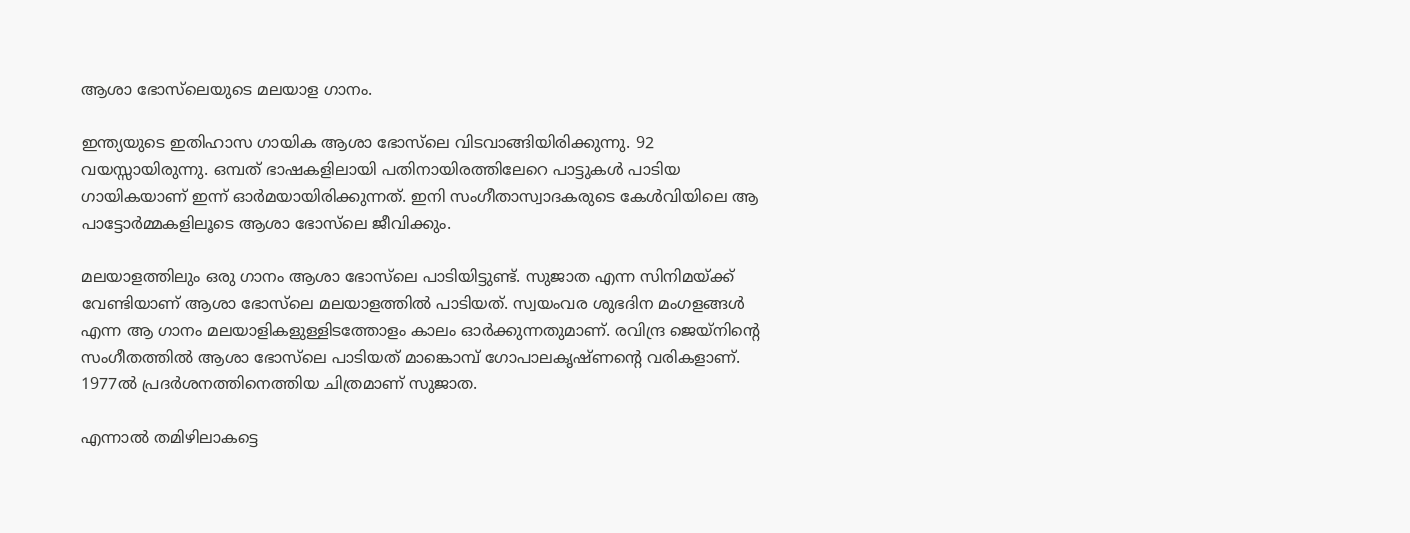ആശാ ഭോസ്‍ലെയുടെ മലയാള ഗാനം.

ഇന്ത്യയുടെ ഇതിഹാസ ഗായിക ആശാ ഭോസ്‍ലെ വിടവാങ്ങിയിരിക്കുന്നു. 92 വയസ്സായിരുന്നു. ഒമ്പത് ഭാഷകളിലായി പതിനായിരത്തിലേറെ പാട്ടുകള്‍ പാടിയ ഗായികയാണ് ഇന്ന് ഓര്‍മയായിരിക്കുന്നത്. ഇനി സംഗീതാസ്വാദകരുടെ കേള്‍വിയിലെ ആ പാട്ടോര്‍മ്മകളിലൂടെ ആശാ ഭോസ്‍ലെ ജീവിക്കും.

മലയാളത്തിലും ഒരു ഗാനം ആശാ ഭോസ്‍ലെ പാടിയിട്ടുണ്ട്. സുജാത എന്ന സിനിമയ്‍ക്ക് വേണ്ടിയാണ് ആശാ ഭോസ്‍ലെ മലയാളത്തില്‍ പാടിയത്. സ്വയംവര ശുഭദിന മംഗളങ്ങള്‍ എന്ന ആ ഗാനം മലയാളികളുള്ളിടത്തോളം കാലം ഓര്‍ക്കുന്നതുമാണ്. രവിന്ദ്ര ജെയ്‍നിന്റെ സംഗീതത്തില്‍ ആശാ ഭോസ്‍ലെ പാടിയത് മാങ്കൊമ്പ് ഗോപാലകൃഷ്‍ണന്റെ വരികളാണ്. 1977ല്‍ പ്രദര്‍ശനത്തിനെത്തിയ ചിത്രമാണ് സുജാത.

എന്നാല്‍ തമിഴിലാകട്ടെ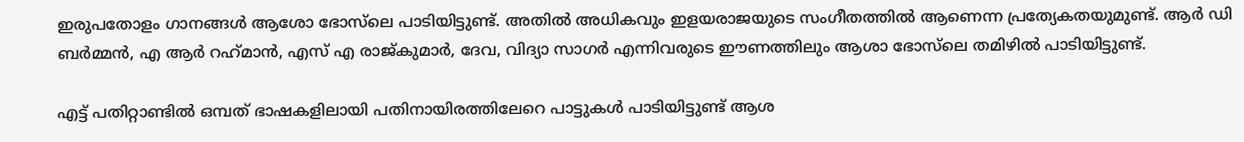ഇരുപതോളം ഗാനങ്ങള്‍ ആശോ ഭോസ്‍ലെ പാടിയിട്ടുണ്ട്. അതില്‍ അധികവും ഇളയരാജയുടെ സംഗീതത്തില്‍ ആണെന്ന പ്രത്യേകതയുമുണ്ട്. ആര്‍ ഡി ബര്‍മ്മൻ, എ ആര്‍ റഹ്‍മാൻ, എസ് എ രാജ്‍കുമാര്‍, ദേവ, വിദ്യാ സാഗര്‍ എന്നിവരുടെ ഈണത്തിലും ആശാ ഭോസ്‍ലെ തമിഴില്‍ പാടിയിട്ടുണ്ട്.

എട്ട് പതിറ്റാണ്ടില്‍ ഒമ്പത് ഭാഷകളിലായി പതിനായിരത്തിലേറെ പാട്ടുകൾ പാടിയിട്ടുണ്ട് ആശ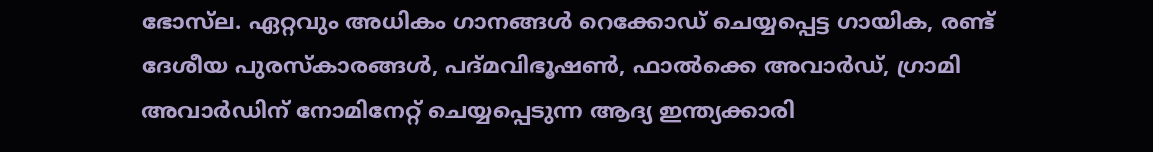ഭോസ്‍ല. ഏറ്റവും അധികം ഗാനങ്ങൾ റെക്കോഡ് ചെയ്യപ്പെട്ട ഗായിക, രണ്ട് ദേശീയ പുരസ്‍കാരങ്ങള്‍, പദ്‍മവിഭൂഷൺ, ഫാൽക്കെ അവാർഡ്, ഗ്രാമി അവാർഡിന് നോമിനേറ്റ് ചെയ്യപ്പെടുന്ന ആദ്യ ഇന്ത്യക്കാരി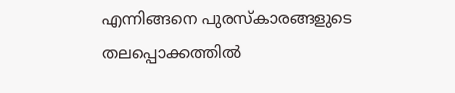എന്നിങ്ങനെ പുരസ്‍കാരങ്ങളുടെ തലപ്പൊക്കത്തില്‍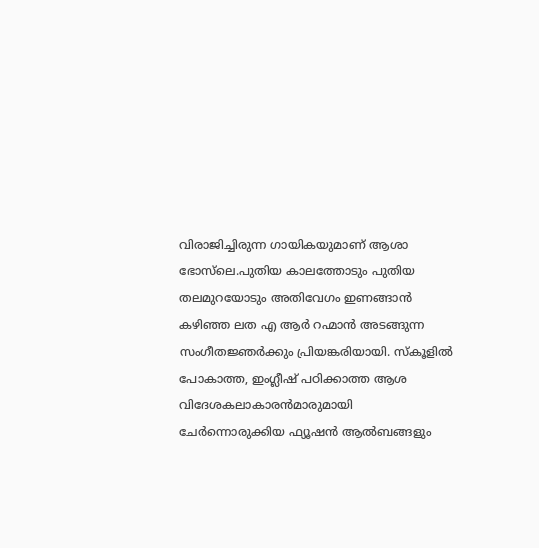വിരാജിച്ചിരുന്ന ഗായികയുമാണ് ആശാ ഭോസ്‍ലെ.പുതിയ കാലത്തോടും പുതിയ തലമുറയോടും അതിവേഗം ഇണങ്ങാൻ കഴിഞ്ഞ ലത എ ആര്‍ റഹ്മാൻ അടങ്ങുന്ന സംഗീതജ്ഞർക്കും പ്രിയങ്കരിയായി. സ്‍‌കൂളിൽ പോകാത്ത, ഇംഗ്ലീഷ് പഠിക്കാത്ത ആശ വിദേശകലാകാരൻമാരുമായി ചേർന്നൊരുക്കിയ ഫ്യൂഷൻ ആൽബങ്ങളും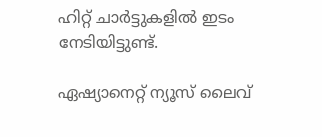ഹിറ്റ് ചാർട്ടുകളിൽ ഇടം നേടിയിട്ടുണ്ട്.

ഏഷ്യാനെറ്റ് ന്യൂസ് ലൈവ്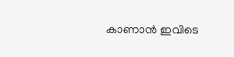കാണാന്‍ ഇവിടെ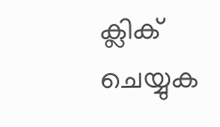ക്ലിക് ചെയ്യുക